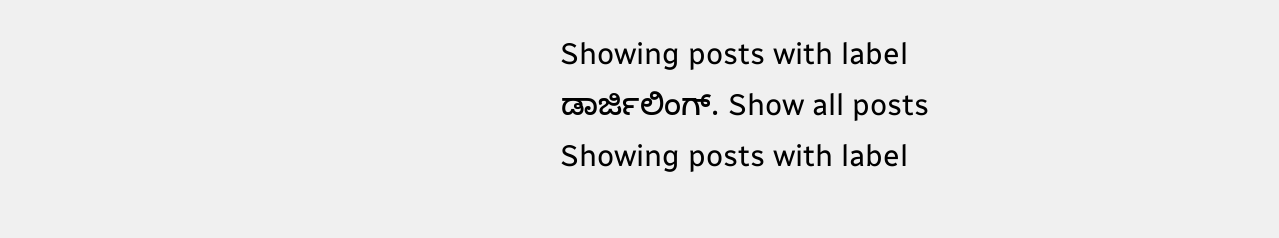Showing posts with label ಡಾರ್ಜಿಲಿಂಗ್. Show all posts
Showing posts with label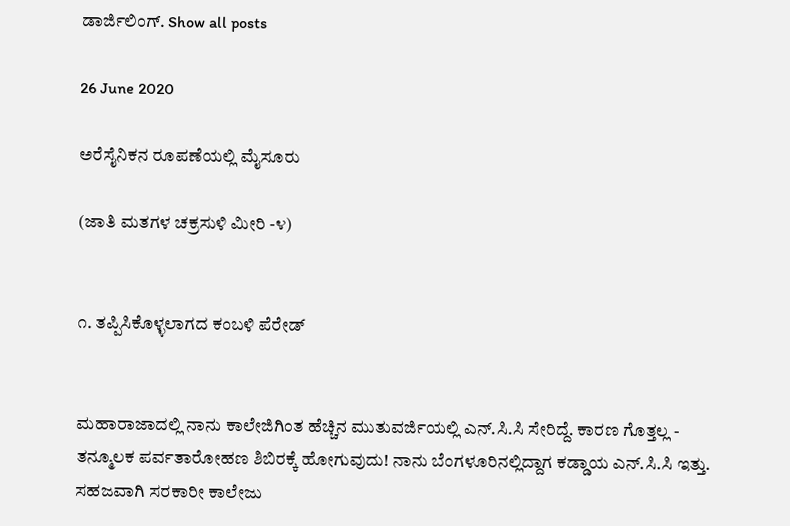ಡಾರ್ಜಿಲಿಂಗ್. Show all posts

26 June 2020

ಅರೆಸೈನಿಕನ ರೂಪಣೆಯಲ್ಲಿ ಮೈಸೂರು

(ಜಾತಿ ಮತಗಳ ಚಕ್ರಸುಳಿ ಮೀರಿ -೪)


೧. ತಪ್ಪಿಸಿಕೊಳ್ಳಲಾಗದ ಕಂಬಳಿ ಪೆರೇಡ್


ಮಹಾರಾಜಾದಲ್ಲಿ ನಾನು ಕಾಲೇಜಿಗಿಂತ ಹೆಚ್ಚಿನ ಮುತುವರ್ಜಿಯಲ್ಲಿ ಎನ್.ಸಿ.ಸಿ ಸೇರಿದ್ದೆ. ಕಾರಣ ಗೊತ್ತಲ್ಲ - ತನ್ಮೂಲಕ ಪರ್ವತಾರೋಹಣ ಶಿಬಿರಕ್ಕೆ ಹೋಗುವುದು! ನಾನು ಬೆಂಗಳೂರಿನಲ್ಲಿದ್ದಾಗ ಕಡ್ಡಾಯ ಎನ್.ಸಿ.ಸಿ ಇತ್ತು. ಸಹಜವಾಗಿ ಸರಕಾರೀ ಕಾಲೇಜು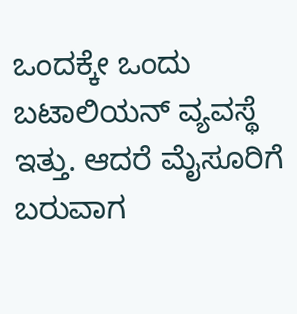ಒಂದಕ್ಕೇ ಒಂದು ಬಟಾಲಿಯನ್ ವ್ಯವಸ್ಥೆ ಇತ್ತು. ಆದರೆ ಮೈಸೂರಿಗೆ ಬರುವಾಗ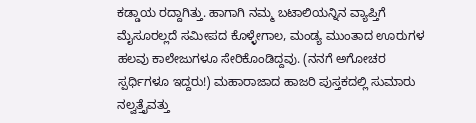ಕಡ್ಡಾಯ ರದ್ದಾಗಿತ್ತು. ಹಾಗಾಗಿ ನಮ್ಮ ಬಟಾಲಿಯನ್ನಿನ ವ್ಯಾಪ್ತಿಗೆ ಮೈಸೂರಲ್ಲದೆ ಸಮೀಪದ ಕೊಳ್ಳೇಗಾಲ, ಮಂಡ್ಯ ಮುಂತಾದ ಊರುಗಳ ಹಲವು ಕಾಲೇಜುಗಳೂ ಸೇರಿಕೊಂಡಿದ್ದವು. (ನನಗೆ ಅಗೋಚರ ಸ್ಪರ್ಧಿಗಳೂ ಇದ್ದರು!) ಮಹಾರಾಜಾದ ಹಾಜರಿ ಪುಸ್ತಕದಲ್ಲಿ ಸುಮಾರು ನಲ್ವತ್ತೈವತ್ತು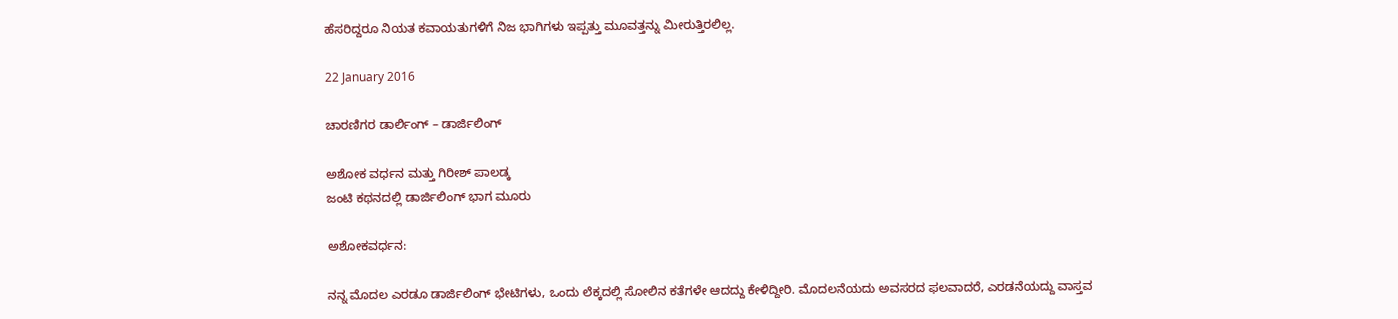ಹೆಸರಿದ್ದರೂ ನಿಯತ ಕವಾಯತುಗಳಿಗೆ ನಿಜ ಭಾಗಿಗಳು ಇಪ್ಪತ್ತು ಮೂವತ್ತನ್ನು ಮೀರುತ್ತಿರಲಿಲ್ಲ.

22 January 2016

ಚಾರಣಿಗರ ಡಾರ್ಲಿಂಗ್ – ಡಾರ್ಜಿಲಿಂಗ್

ಅಶೋಕ ವರ್ಧನ ಮತ್ತು ಗಿರೀಶ್ ಪಾಲಡ್ಕ
ಜಂಟಿ ಕಥನದಲ್ಲಿ ಡಾರ್ಜಿಲಿಂಗ್ ಭಾಗ ಮೂರು

ಅಶೋಕವರ್ಧನ:

ನನ್ನ ಮೊದಲ ಎರಡೂ ಡಾರ್ಜಿಲಿಂಗ್ ಭೇಟಿಗಳು, ಒಂದು ಲೆಕ್ಕದಲ್ಲಿ ಸೋಲಿನ ಕತೆಗಳೇ ಆದದ್ದು ಕೇಳಿದ್ದೀರಿ. ಮೊದಲನೆಯದು ಅವಸರದ ಫಲವಾದರೆ, ಎರಡನೆಯದ್ದು ವಾಸ್ತವ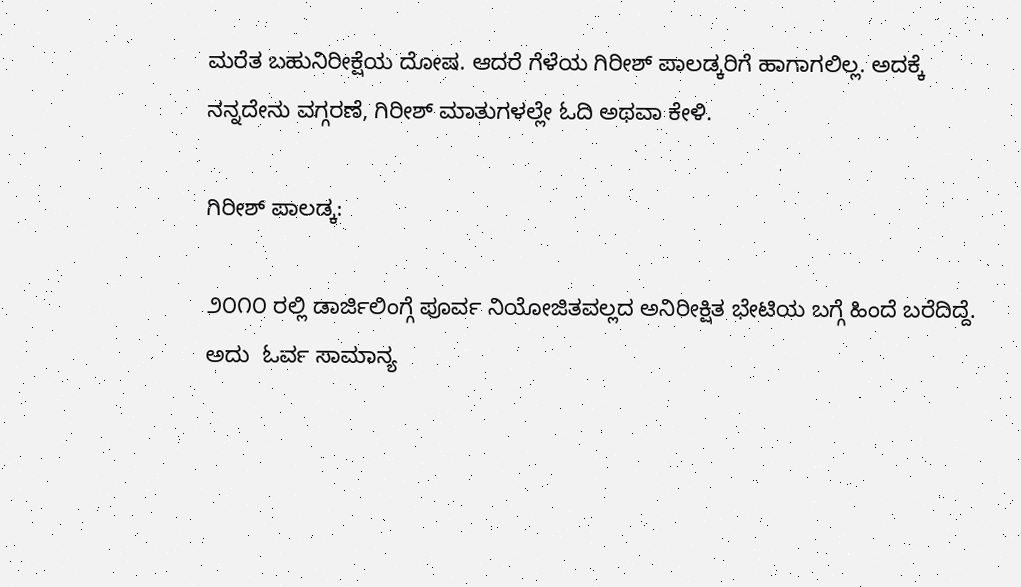ಮರೆತ ಬಹುನಿರೀಕ್ಷೆಯ ದೋಷ. ಆದರೆ ಗೆಳೆಯ ಗಿರೀಶ್ ಪಾಲಡ್ಕರಿಗೆ ಹಾಗಾಗಲಿಲ್ಲ. ಅದಕ್ಕೆ ನನ್ನದೇನು ವಗ್ಗರಣೆ, ಗಿರೀಶ್ ಮಾತುಗಳಲ್ಲೇ ಓದಿ ಅಥವಾ ಕೇಳಿ.

ಗಿರೀಶ್ ಪಾಲಡ್ಕ:

೨೦೧೦ ರಲ್ಲಿ ಡಾರ್ಜಿಲಿಂಗ್ಗೆ ಪೂರ್ವ ನಿಯೋಜಿತವಲ್ಲದ ಅನಿರೀಕ್ಷಿತ ಭೇಟಿಯ ಬಗ್ಗೆ ಹಿಂದೆ ಬರೆದಿದ್ದೆ. ಅದು  ಓರ್ವ ಸಾಮಾನ್ಯ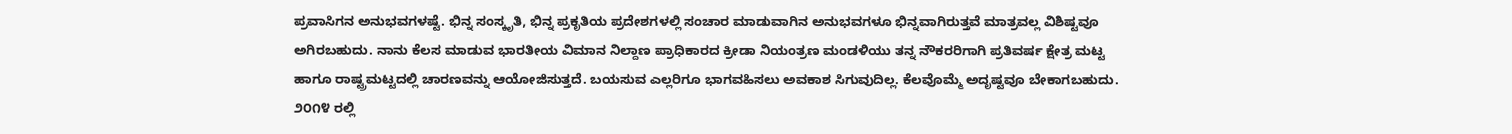ಪ್ರವಾಸಿಗನ ಅನುಭವಗಳಷ್ಟೆ. ಭಿನ್ನ ಸಂಸ್ಕೃತಿ, ಭಿನ್ನ ಪ್ರಕೃತಿಯ ಪ್ರದೇಶಗಳಲ್ಲಿ ಸಂಚಾರ ಮಾಡುವಾಗಿನ ಅನುಭವಗಳೂ ಭಿನ್ನವಾಗಿರುತ್ತವೆ ಮಾತ್ರವಲ್ಲ ವಿಶಿಷ್ಟವೂ ಅಗಿರಬಹುದು. ನಾನು ಕೆಲಸ ಮಾಡುವ ಭಾರತೀಯ ವಿಮಾನ ನಿಲ್ದಾಣ ಪ್ರಾಧಿಕಾರದ ಕ್ರೀಡಾ ನಿಯಂತ್ರಣ ಮಂಡಳಿಯು ತನ್ನ ನೌಕರರಿಗಾಗಿ ಪ್ರತಿವರ್ಷ ಕ್ಷೇತ್ರ ಮಟ್ಟ ಹಾಗೂ ರಾಷ್ಟ್ರಮಟ್ಟದಲ್ಲಿ ಚಾರಣವನ್ನು ಆಯೋಜಿಸುತ್ತದೆ. ಬಯಸುವ ಎಲ್ಲರಿಗೂ ಭಾಗವಹಿಸಲು ಅವಕಾಶ ಸಿಗುವುದಿಲ್ಲ. ಕೆಲವೊಮ್ಮೆ ಅದೃಷ್ಟವೂ ಬೇಕಾಗಬಹುದು. ೨೦೧೪ ರಲ್ಲಿ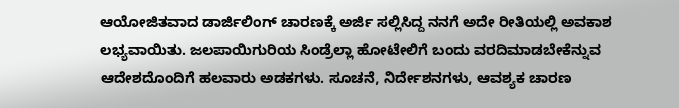ಆಯೋಜಿತವಾದ ಡಾರ್ಜಿಲಿಂಗ್ ಚಾರಣಕ್ಕೆ ಅರ್ಜಿ ಸಲ್ಲಿಸಿದ್ದ ನನಗೆ ಅದೇ ರೀತಿಯಲ್ಲಿ ಅವಕಾಶ ಲಭ್ಯವಾಯಿತು. ಜಲಪಾಯಿಗುರಿಯ ಸಿಂಡ್ರೆಲ್ಲಾ ಹೋಟೇಲಿಗೆ ಬಂದು ವರದಿಮಾಡಬೇಕೆನ್ನುವ ಆದೇಶದೊಂದಿಗೆ ಹಲವಾರು ಅಡಕಗಳು. ಸೂಚನೆ, ನಿರ್ದೇಶನಗಳು, ಆವಶ್ಯಕ ಚಾರಣ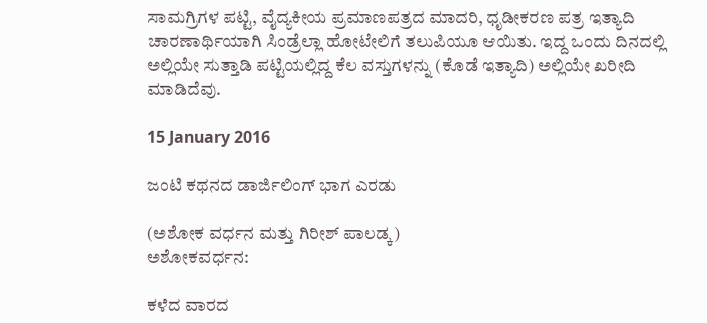ಸಾಮಗ್ರಿಗಳ ಪಟ್ಟಿ, ವೈದ್ಯಕೀಯ ಪ್ರಮಾಣಪತ್ರದ ಮಾದರಿ, ಧೃಡೀಕರಣ ಪತ್ರ ಇತ್ಯಾದಿ  ಚಾರಣಾರ್ಥಿಯಾಗಿ ಸಿಂಡ್ರೆಲ್ಲಾ ಹೋಟೇಲಿಗೆ ತಲುಪಿಯೂ ಆಯಿತು. ಇದ್ದ ಒಂದು ದಿನದಲ್ಲಿ ಅಲ್ಲಿಯೇ ಸುತ್ತಾಡಿ ಪಟ್ಟಿಯಲ್ಲಿದ್ದ ಕೆಲ ವಸ್ತುಗಳನ್ನು (ಕೊಡೆ ಇತ್ಯಾದಿ) ಅಲ್ಲಿಯೇ ಖರೀದಿ ಮಾಡಿದೆವು.

15 January 2016

ಜಂಟಿ ಕಥನದ ಡಾರ್ಜಿಲಿಂಗ್ ಭಾಗ ಎರಡು

(ಅಶೋಕ ವರ್ಧನ ಮತ್ತು ಗಿರೀಶ್ ಪಾಲಡ್ಕ)
ಅಶೋಕವರ್ಧನ:

ಕಳೆದ ವಾರದ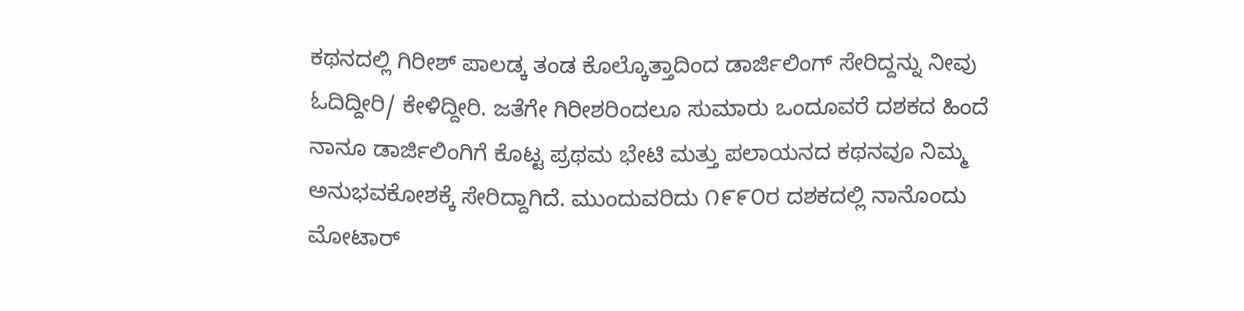ಕಥನದಲ್ಲಿ ಗಿರೀಶ್ ಪಾಲಡ್ಕ ತಂಡ ಕೊಲ್ಕೊತ್ತಾದಿಂದ ಡಾರ್ಜಿಲಿಂಗ್ ಸೇರಿದ್ದನ್ನು ನೀವು ಓದಿದ್ದೀರಿ/ ಕೇಳಿದ್ದೀರಿ. ಜತೆಗೇ ಗಿರೀಶರಿಂದಲೂ ಸುಮಾರು ಒಂದೂವರೆ ದಶಕದ ಹಿಂದೆ ನಾನೂ ಡಾರ್ಜಿಲಿಂಗಿಗೆ ಕೊಟ್ಟ ಪ್ರಥಮ ಭೇಟಿ ಮತ್ತು ಪಲಾಯನದ ಕಥನವೂ ನಿಮ್ಮ ಅನುಭವಕೋಶಕ್ಕೆ ಸೇರಿದ್ದಾಗಿದೆ. ಮುಂದುವರಿದು ೧೯೯೦ರ ದಶಕದಲ್ಲಿ ನಾನೊಂದು ಮೋಟಾರ್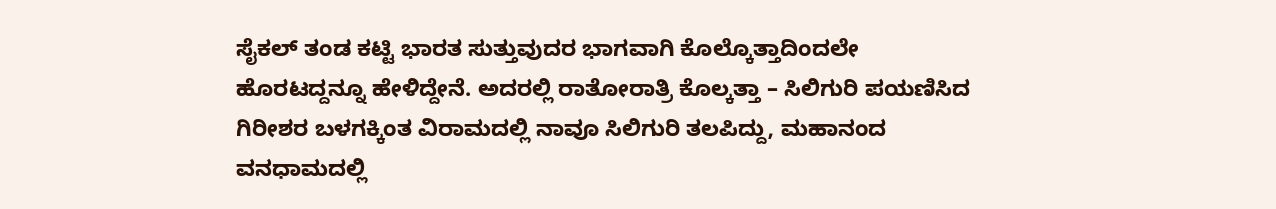ಸೈಕಲ್ ತಂಡ ಕಟ್ಟಿ ಭಾರತ ಸುತ್ತುವುದರ ಭಾಗವಾಗಿ ಕೊಲ್ಕೊತ್ತಾದಿಂದಲೇ ಹೊರಟದ್ದನ್ನೂ ಹೇಳಿದ್ದೇನೆ. ಅದರಲ್ಲಿ ರಾತೋರಾತ್ರಿ ಕೊಲ್ಕತ್ತಾ – ಸಿಲಿಗುರಿ ಪಯಣಿಸಿದ ಗಿರೀಶರ ಬಳಗಕ್ಕಿಂತ ವಿರಾಮದಲ್ಲಿ ನಾವೂ ಸಿಲಿಗುರಿ ತಲಪಿದ್ದು, ಮಹಾನಂದ ವನಧಾಮದಲ್ಲಿ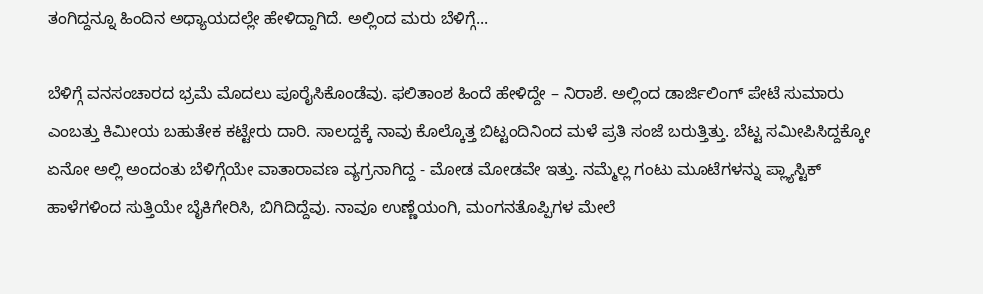ತಂಗಿದ್ದನ್ನೂ ಹಿಂದಿನ ಅಧ್ಯಾಯದಲ್ಲೇ ಹೇಳಿದ್ದಾಗಿದೆ. ಅಲ್ಲಿಂದ ಮರು ಬೆಳಿಗ್ಗೆ...

ಬೆಳಿಗ್ಗೆ ವನಸಂಚಾರದ ಭ್ರಮೆ ಮೊದಲು ಪೂರೈಸಿಕೊಂಡೆವು. ಫಲಿತಾಂಶ ಹಿಂದೆ ಹೇಳಿದ್ದೇ – ನಿರಾಶೆ. ಅಲ್ಲಿಂದ ಡಾರ್ಜಿಲಿಂಗ್ ಪೇಟೆ ಸುಮಾರು ಎಂಬತ್ತು ಕಿಮೀಯ ಬಹುತೇಕ ಕಟ್ಟೇರು ದಾರಿ. ಸಾಲದ್ದಕ್ಕೆ ನಾವು ಕೊಲ್ಕೊತ್ತ ಬಿಟ್ಟಂದಿನಿಂದ ಮಳೆ ಪ್ರತಿ ಸಂಜೆ ಬರುತ್ತಿತ್ತು. ಬೆಟ್ಟ ಸಮೀಪಿಸಿದ್ದಕ್ಕೋ ಏನೋ ಅಲ್ಲಿ ಅಂದಂತು ಬೆಳಿಗ್ಗೆಯೇ ವಾತಾರಾವಣ ವ್ಯಗ್ರನಾಗಿದ್ದ - ಮೋಡ ಮೋಡವೇ ಇತ್ತು. ನಮ್ಮೆಲ್ಲ ಗಂಟು ಮೂಟೆಗಳನ್ನು ಪ್ಲ್ಯಾಸ್ಟಿಕ್ ಹಾಳೆಗಳಿಂದ ಸುತ್ತಿಯೇ ಬೈಕಿಗೇರಿಸಿ, ಬಿಗಿದಿದ್ದೆವು. ನಾವೂ ಉಣ್ಣೆಯಂಗಿ, ಮಂಗನತೊಪ್ಪಿಗಳ ಮೇಲೆ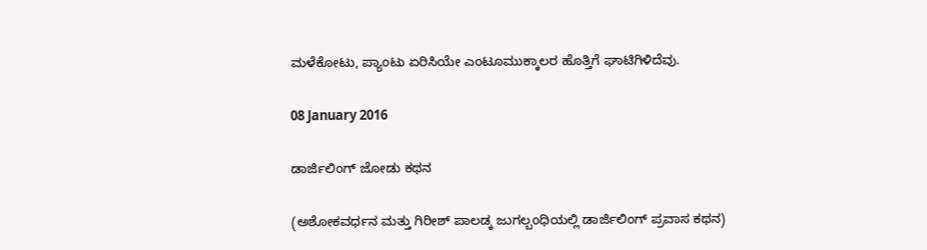ಮಳೆಕೋಟು, ಪ್ಯಾಂಟು ಏರಿಸಿಯೇ ಎಂಟೂಮುಕ್ಕಾಲರ ಹೊತ್ತಿಗೆ ಘಾಟಿಗಿಳಿದೆವು.

08 January 2016

ಡಾರ್ಜಿಲಿಂಗ್ ಜೋಡು ಕಥನ

(ಅಶೋಕವರ್ಧನ ಮತ್ತು ಗಿರೀಶ್ ಪಾಲಡ್ಕ ಜುಗಲ್ಬಂಧಿಯಲ್ಲಿ ಡಾರ್ಜಿಲಿಂಗ್ ಪ್ರವಾಸ ಕಥನ)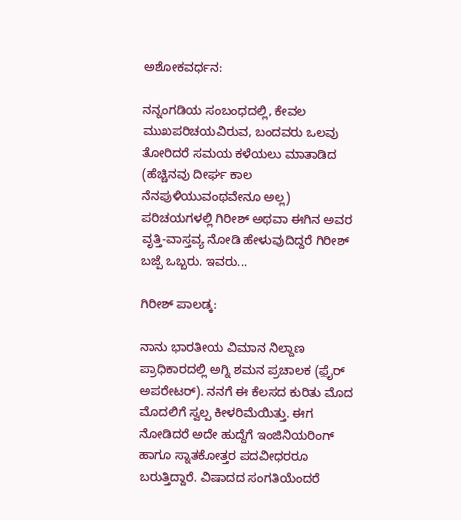ಅಶೋಕವರ್ಧನ:

ನನ್ನಂಗಡಿಯ ಸಂಬಂಧದಲ್ಲಿ, ಕೇವಲ ಮುಖಪರಿಚಯವಿರುವ, ಬಂದವರು ಒಲವು ತೋರಿದರೆ ಸಮಯ ಕಳೆಯಲು ಮಾತಾಡಿದ (ಹೆಚ್ಚಿನವು ದೀರ್ಘ ಕಾಲ ನೆನಪುಳಿಯುವಂಥವೇನೂ ಅಲ್ಲ) ಪರಿಚಯಗಳಲ್ಲಿ ಗಿರೀಶ್ ಅಥವಾ ಈಗಿನ ಅವರ ವೃತ್ತಿ-ವಾಸ್ತವ್ಯ ನೋಡಿ ಹೇಳುವುದಿದ್ದರೆ ಗಿರೀಶ್ ಬಜ್ಪೆ ಒಬ್ಬರು. ಇವರು...

ಗಿರೀಶ್ ಪಾಲಡ್ಕ:

ನಾನು ಭಾರತೀಯ ವಿಮಾನ ನಿಲ್ದಾಣ ಪ್ರಾಧಿಕಾರದಲ್ಲಿ ಅಗ್ನಿ ಶಮನ ಪ್ರಚಾಲಕ (ಫ಼ೈರ್ ಅಪರೇಟರ್). ನನಗೆ ಈ ಕೆಲಸದ ಕುರಿತು ಮೊದ ಮೊದಲಿಗೆ ಸ್ವಲ್ಪ ಕೀಳರಿಮೆಯಿತ್ತು. ಈಗ ನೋಡಿದರೆ ಅದೇ ಹುದ್ದೆಗೆ ಇಂಜಿನಿಯರಿಂಗ್ ಹಾಗೂ ಸ್ನಾತಕೋತ್ತರ ಪದವೀಧರರೂ ಬರುತ್ತಿದ್ದಾರೆ. ವಿಷಾದದ ಸಂಗತಿಯೆಂದರೆ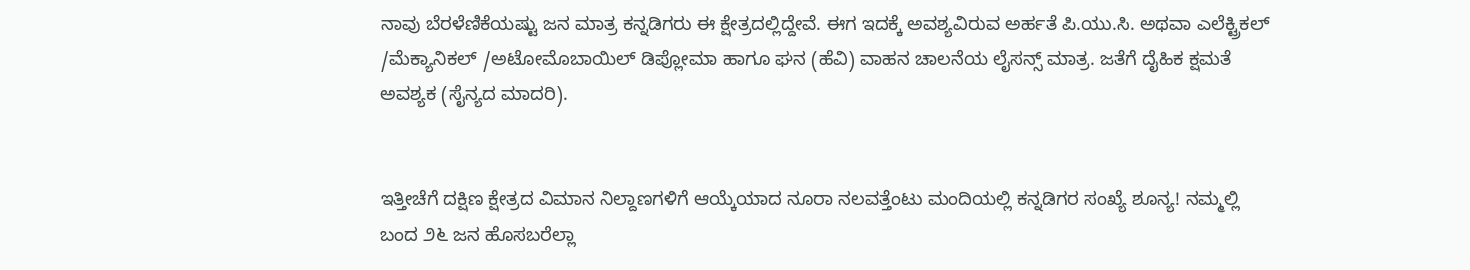ನಾವು ಬೆರಳೆಣಿಕೆಯಷ್ಟು ಜನ ಮಾತ್ರ ಕನ್ನಡಿಗರು ಈ ಕ್ಷೇತ್ರದಲ್ಲಿದ್ದೇವೆ. ಈಗ ಇದಕ್ಕೆ ಅವಶ್ಯವಿರುವ ಅರ್ಹತೆ ಪಿ.ಯು.ಸಿ. ಅಥವಾ ಎಲೆಕ್ಟ್ರಿಕಲ್ /ಮೆಕ್ಯಾನಿಕಲ್ /ಅಟೋಮೊಬಾಯಿಲ್ ಡಿಪ್ಲೋಮಾ ಹಾಗೂ ಘನ (ಹೆವಿ) ವಾಹನ ಚಾಲನೆಯ ಲೈಸನ್ಸ್ ಮಾತ್ರ. ಜತೆಗೆ ದೈಹಿಕ ಕ್ಷಮತೆ ಅವಶ್ಯಕ (ಸೈನ್ಯದ ಮಾದರಿ).


ಇತ್ತೀಚೆಗೆ ದಕ್ಷಿಣ ಕ್ಷೇತ್ರದ ವಿಮಾನ ನಿಲ್ದಾಣಗಳಿಗೆ ಆಯ್ಕೆಯಾದ ನೂರಾ ನಲವತ್ತೆಂಟು ಮಂದಿಯಲ್ಲಿ ಕನ್ನಡಿಗರ ಸಂಖ್ಯೆ ಶೂನ್ಯ! ನಮ್ಮಲ್ಲಿ ಬಂದ ೨೬ ಜನ ಹೊಸಬರೆಲ್ಲಾ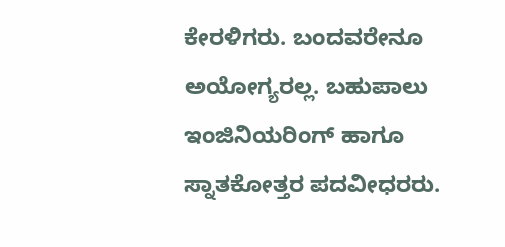ಕೇರಳಿಗರು. ಬಂದವರೇನೂ ಅಯೋಗ್ಯರಲ್ಲ. ಬಹುಪಾಲು ಇಂಜಿನಿಯರಿಂಗ್ ಹಾಗೂ ಸ್ನಾತಕೋತ್ತರ ಪದವೀಧರರು.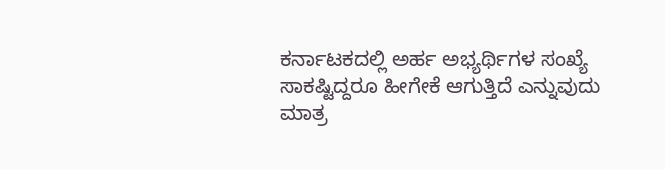ಕರ್ನಾಟಕದಲ್ಲಿ ಅರ್ಹ ಅಭ್ಯರ್ಥಿಗಳ ಸಂಖ್ಯೆ ಸಾಕಷ್ಟಿದ್ದರೂ ಹೀಗೇಕೆ ಆಗುತ್ತಿದೆ ಎನ್ನುವುದು ಮಾತ್ರ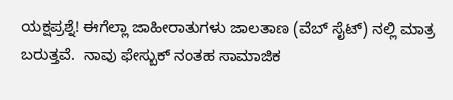ಯಕ್ಷಪ್ರಶ್ನೆ! ಈಗೆಲ್ಲಾ ಜಾಹೀರಾತುಗಳು ಜಾಲತಾಣ (ವೆಬ್ ಸೈಟ್) ನಲ್ಲಿ ಮಾತ್ರ ಬರುತ್ತವೆ.  ನಾವು ಫೇಸ್ಬುಕ್ ನಂತಹ ಸಾಮಾಜಿಕ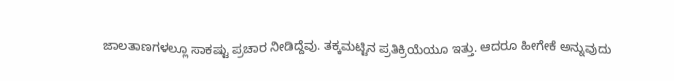ಜಾಲತಾಣಗಳಲ್ಲೂ ಸಾಕಷ್ಟು ಪ್ರಚಾರ ನೀಡಿದ್ದೆವು. ತಕ್ಕಮಟ್ಟಿನ ಪ್ರತಿಕ್ರಿಯೆಯೂ ಇತ್ತು. ಆದರೂ ಹೀಗೇಕೆ ಅನ್ನುವುದು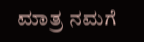ಮಾತ್ರ ನಮಗೆ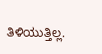ತಿಳಿಯುತ್ತಿಲ್ಲ.